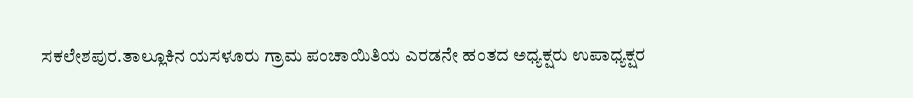ಸಕಲೇಶಪುರ.ತಾಲ್ಲೂಕಿನ ಯಸಳೂರು ಗ್ರಾಮ ಪಂಚಾಯಿತಿಯ ಎರಡನೇ ಹಂತದ ಅಧ್ಯಕ್ಷರು ಉಪಾಧ್ಯಕ್ಷರ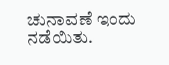ಚುನಾವಣೆ ಇಂದು ನಡೆಯಿತು.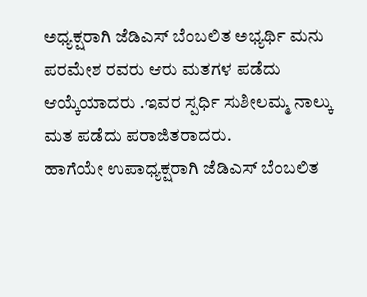ಅಧ್ಯಕ್ಷರಾಗಿ ಜೆಡಿಎಸ್ ಬೆಂಬಲಿತ ಅಭ್ಯರ್ಥಿ ಮನು ಪರಮೇಶ ರವರು ಆರು ಮತಗಳ ಪಡೆದು ಆಯ್ಕೆಯಾದರು .ಇವರ ಸ್ಪರ್ಧಿ ಸುಶೀಲಮ್ಮ ನಾಲ್ಕು ಮತ ಪಡೆದು ಪರಾಜಿತರಾದರು.
ಹಾಗೆಯೇ ಉಪಾಧ್ಯಕ್ಷರಾಗಿ ಜೆಡಿಎಸ್ ಬೆಂಬಲಿತ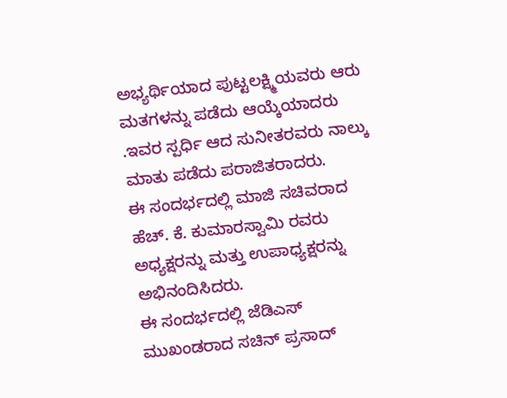ಅಭ್ಯರ್ಥಿಯಾದ ಪುಟ್ಟಲಕ್ಷ್ಮಿಯವರು ಆರು ಮತಗಳನ್ನು ಪಡೆದು ಆಯ್ಕೆಯಾದರು .ಇವರ ಸ್ಪರ್ಧಿ ಆದ ಸುನೀತರವರು ನಾಲ್ಕು ಮಾತು ಪಡೆದು ಪರಾಜಿತರಾದರು.
ಈ ಸಂದರ್ಭದಲ್ಲಿ ಮಾಜಿ ಸಚಿವರಾದ ಹೆಚ್. ಕೆ. ಕುಮಾರಸ್ವಾಮಿ ರವರು ಅಧ್ಯಕ್ಷರನ್ನು ಮತ್ತು ಉಪಾಧ್ಯಕ್ಷರನ್ನು ಅಭಿನಂದಿಸಿದರು.
ಈ ಸಂದರ್ಭದಲ್ಲಿ ಜೆಡಿಎಸ್ ಮುಖಂಡರಾದ ಸಚಿನ್ ಪ್ರಸಾದ್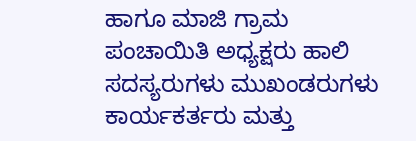ಹಾಗೂ ಮಾಜಿ ಗ್ರಾಮ ಪಂಚಾಯಿತಿ ಅಧ್ಯಕ್ಷರು ಹಾಲಿ ಸದಸ್ಯರುಗಳು ಮುಖಂಡರುಗಳು ಕಾರ್ಯಕರ್ತರು ಮತ್ತು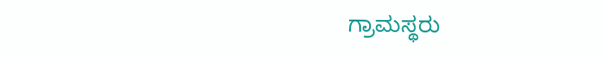ಗ್ರಾಮಸ್ಥರು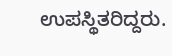ಉಪಸ್ಥಿತರಿದ್ದರು.